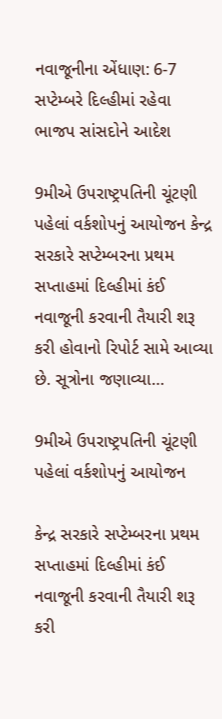નવાજૂનીના એંધાણ: 6-7 સપ્ટેમ્બરે દિલ્હીમાં રહેવા ભાજપ સાંસદોને આદેશ

9મીએ ઉપરાષ્ટ્રપતિની ચૂંટણી પહેલાં વર્કશોપનું આયોજન કેન્દ્ર સરકારે સપ્ટેમ્બરના પ્રથમ સપ્તાહમાં દિલ્હીમાં કંઈ નવાજૂની કરવાની તૈયારી શરૂ કરી હોવાનો રિપોર્ટ સામે આવ્યા છે. સૂત્રોના જણાવ્યા…

9મીએ ઉપરાષ્ટ્રપતિની ચૂંટણી પહેલાં વર્કશોપનું આયોજન

કેન્દ્ર સરકારે સપ્ટેમ્બરના પ્રથમ સપ્તાહમાં દિલ્હીમાં કંઈ નવાજૂની કરવાની તૈયારી શરૂ કરી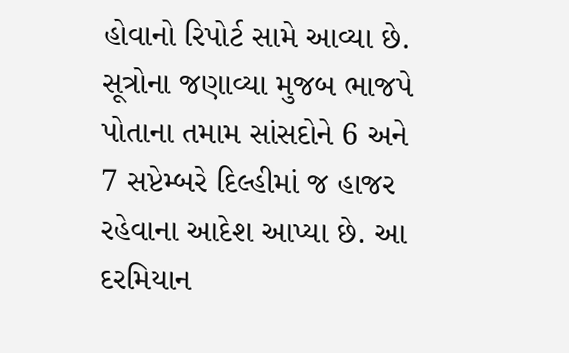હોવાનો રિપોર્ટ સામે આવ્યા છે. સૂત્રોના જણાવ્યા મુજબ ભાજપે પોતાના તમામ સાંસદોને 6 અને 7 સપ્ટેમ્બરે દિલ્હીમાં જ હાજર રહેવાના આદેશ આપ્યા છે. આ દરમિયાન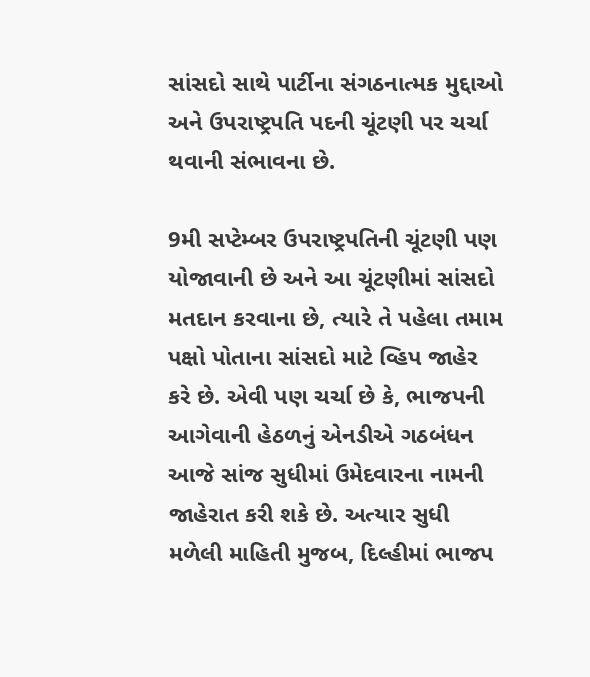સાંસદો સાથે પાર્ટીના સંગઠનાત્મક મુદ્દાઓ અને ઉપરાષ્ટ્રપતિ પદની ચૂંટણી પર ચર્ચા થવાની સંભાવના છે.

9મી સપ્ટેમ્બર ઉપરાષ્ટ્રપતિની ચૂંટણી પણ યોજાવાની છે અને આ ચૂંટણીમાં સાંસદો મતદાન કરવાના છે, ત્યારે તે પહેલા તમામ પક્ષો પોતાના સાંસદો માટે વ્હિપ જાહેર કરે છે. એવી પણ ચર્ચા છે કે, ભાજપની આગેવાની હેઠળનું એનડીએ ગઠબંધન આજે સાંજ સુધીમાં ઉમેદવારના નામની જાહેરાત કરી શકે છે. અત્યાર સુધી મળેલી માહિતી મુજબ, દિલ્હીમાં ભાજપ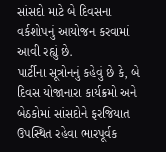સાંસદો માટે બે દિવસના વર્કશોપનું આયોજન કરવામાં આવી રહ્યું છે.
પાર્ટીના સૂત્રોનનું કહેવું છે કે, બે દિવસ યોજાનારા કાર્યક્રમો અને બેઠકોમાં સાંસદોને ફરજિયાત ઉપસ્થિત રહેવા ભારપૂર્વક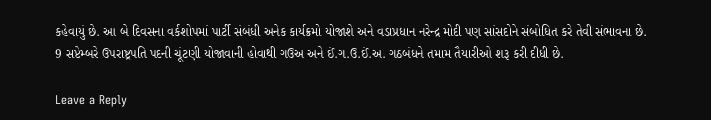કહેવાયું છે. આ બે દિવસના વર્કશોપમાં પાર્ટી સંબંધી અનેક કાર્યક્રમો યોજાશે અને વડાપ્રધાન નરેન્દ્ર મોદી પણ સાંસદોને સંબોધિત કરે તેવી સંભાવના છે. 9 સપ્ટેમ્બરે ઉપરાષ્ટ્રપતિ પદની ચૂંટણી યોજાવાની હોવાથી ગઉઅ અને ઈં.ગ.ઉ.ઈં.અ. ગઠબંધને તમામ તૈયારીઓ શરૂ કરી દીધી છે.

Leave a Reply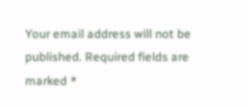Your email address will not be published. Required fields are marked *